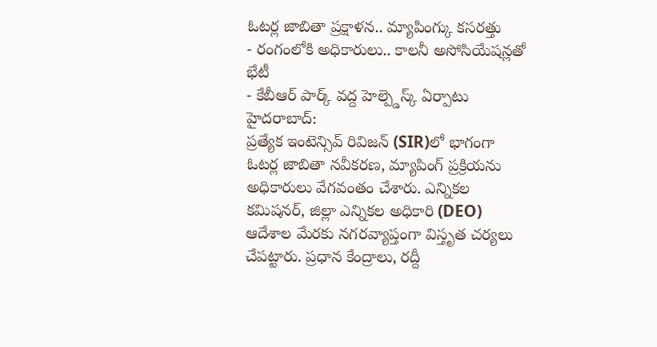ఓటర్ల జాబితా ప్రక్షాళన.. మ్యాపింగ్కు కసరత్తు
- రంగంలోకి అధికారులు.. కాలనీ అసోసియేషన్లతో భేటీ
- కేబీఆర్ పార్క్ వద్ద హెల్ప్డెస్క్ ఏర్పాటు
హైదరాబాద్:
ప్రత్యేక ఇంటెన్సివ్ రివిజన్ (SIR)లో భాగంగా ఓటర్ల జాబితా నవీకరణ, మ్యాపింగ్ ప్రక్రియను అధికారులు వేగవంతం చేశారు. ఎన్నికల కమిషనర్, జిల్లా ఎన్నికల అధికారి (DEO) ఆదేశాల మేరకు నగరవ్యాప్తంగా విస్తృత చర్యలు చేపట్టారు. ప్రధాన కేంద్రాలు, రద్దీ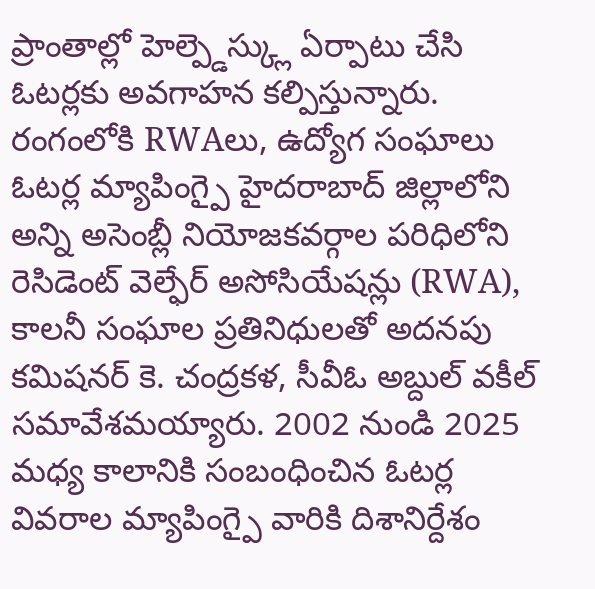ప్రాంతాల్లో హెల్ప్డెస్క్లు ఏర్పాటు చేసి ఓటర్లకు అవగాహన కల్పిస్తున్నారు.
రంగంలోకి RWAలు, ఉద్యోగ సంఘాలు
ఓటర్ల మ్యాపింగ్పై హైదరాబాద్ జిల్లాలోని అన్ని అసెంబ్లీ నియోజకవర్గాల పరిధిలోని రెసిడెంట్ వెల్ఫేర్ అసోసియేషన్లు (RWA), కాలనీ సంఘాల ప్రతినిధులతో అదనపు కమిషనర్ కె. చంద్రకళ, సీవీఓ అబ్దుల్ వకీల్ సమావేశమయ్యారు. 2002 నుండి 2025 మధ్య కాలానికి సంబంధించిన ఓటర్ల వివరాల మ్యాపింగ్పై వారికి దిశానిర్దేశం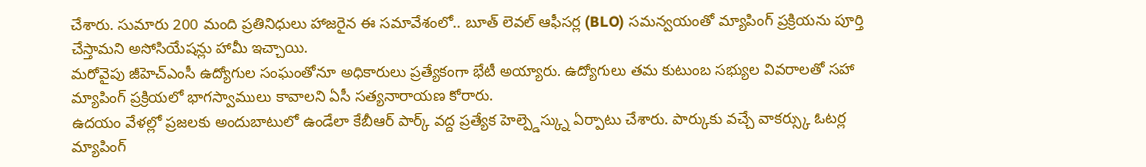చేశారు. సుమారు 200 మంది ప్రతినిధులు హాజరైన ఈ సమావేశంలో.. బూత్ లెవల్ ఆఫీసర్ల (BLO) సమన్వయంతో మ్యాపింగ్ ప్రక్రియను పూర్తి చేస్తామని అసోసియేషన్లు హామీ ఇచ్చాయి.
మరోవైపు జీహెచ్ఎంసీ ఉద్యోగుల సంఘంతోనూ అధికారులు ప్రత్యేకంగా భేటీ అయ్యారు. ఉద్యోగులు తమ కుటుంబ సభ్యుల వివరాలతో సహా మ్యాపింగ్ ప్రక్రియలో భాగస్వాములు కావాలని ఏసీ సత్యనారాయణ కోరారు.
ఉదయం వేళల్లో ప్రజలకు అందుబాటులో ఉండేలా కేబీఆర్ పార్క్ వద్ద ప్రత్యేక హెల్ప్డెస్క్ను ఏర్పాటు చేశారు. పార్కుకు వచ్చే వాకర్స్కు ఓటర్ల మ్యాపింగ్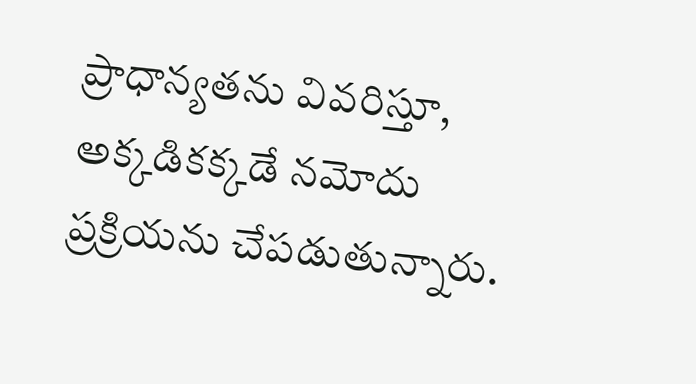ప్రాధాన్యతను వివరిస్తూ, అక్కడికక్కడే నమోదు ప్రక్రియను చేపడుతున్నారు.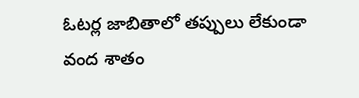ఓటర్ల జాబితాలో తప్పులు లేకుండా వంద శాతం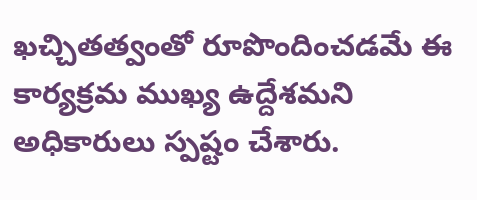ఖచ్చితత్వంతో రూపొందించడమే ఈ కార్యక్రమ ముఖ్య ఉద్దేశమని అధికారులు స్పష్టం చేశారు.